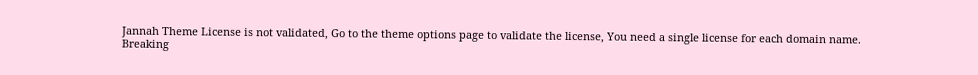Jannah Theme License is not validated, Go to the theme options page to validate the license, You need a single license for each domain name.
Breaking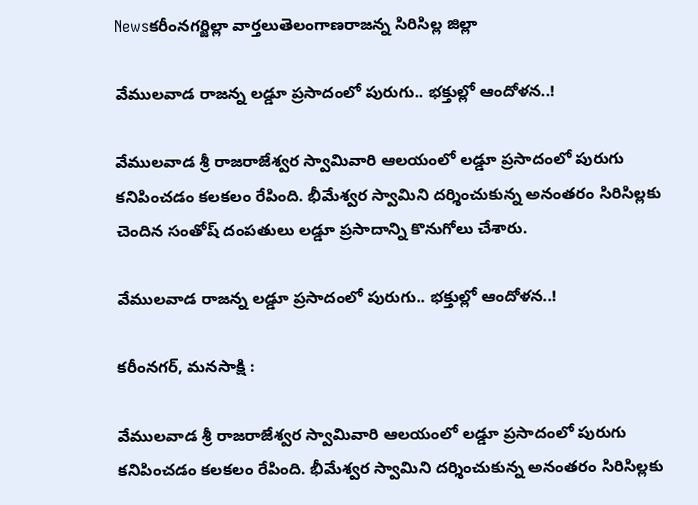Newsకరీంనగర్జిల్లా వార్తలుతెలంగాణరాజన్న సిరిసిల్ల జిల్లా

వేములవాడ రాజన్న లడ్డూ ప్రసాదంలో పురుగు.. భక్తుల్లో ఆందోళన..!

వేములవాడ శ్రీ రాజరాజేశ్వర స్వామివారి ఆలయంలో లడ్డూ ప్రసాదంలో పురుగు కనిపించడం కలకలం రేపింది. భీమేశ్వర స్వామిని దర్శించుకున్న అనంతరం సిరిసిల్లకు చెందిన సంతోష్ దంపతులు లడ్డూ ప్రసాదాన్ని కొనుగోలు చేశారు.

వేములవాడ రాజన్న లడ్డూ ప్రసాదంలో పురుగు.. భక్తుల్లో ఆందోళన..!

కరీంనగర్, మనసాక్షి :

వేములవాడ శ్రీ రాజరాజేశ్వర స్వామివారి ఆలయంలో లడ్డూ ప్రసాదంలో పురుగు కనిపించడం కలకలం రేపింది. భీమేశ్వర స్వామిని దర్శించుకున్న అనంతరం సిరిసిల్లకు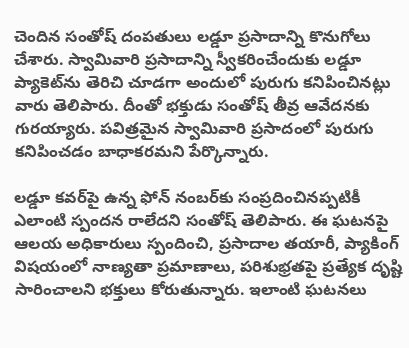చెందిన సంతోష్ దంపతులు లడ్డూ ప్రసాదాన్ని కొనుగోలు చేశారు. స్వామివారి ప్రసాదాన్ని స్వీకరించేందుకు లడ్డూ ప్యాకెట్‌ను తెరిచి చూడగా అందులో పురుగు కనిపించినట్లు వారు తెలిపారు. దీంతో భక్తుడు సంతోష్ తీవ్ర ఆవేదనకు గురయ్యారు. పవిత్రమైన స్వామివారి ప్రసాదంలో పురుగు కనిపించడం బాధాకరమని పేర్కొన్నారు.

లడ్డూ కవర్‌పై ఉన్న ఫోన్ నంబర్‌కు సంప్రదించినప్పటికీ ఎలాంటి స్పందన రాలేదని సంతోష్ తెలిపారు. ఈ ఘటనపై ఆలయ అధికారులు స్పందించి, ప్రసాదాల తయారీ, ప్యాకింగ్ విషయంలో నాణ్యతా ప్రమాణాలు, పరిశుభ్రతపై ప్రత్యేక దృష్టి సారించాలని భక్తులు కోరుతున్నారు. ఇలాంటి ఘటనలు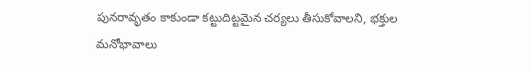పునరావృతం కాకుండా కట్టుదిట్టమైన చర్యలు తీసుకోవాలని, భక్తుల మనోభావాలు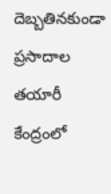దెబ్బతినకుండా ప్రసాదాల తయారీ కేంద్రంలో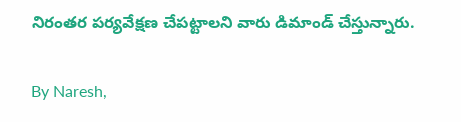నిరంతర పర్యవేక్షణ చేపట్టాలని వారు డిమాండ్ చేస్తున్నారు.

By Naresh,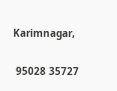Karimnagar,

 95028 35727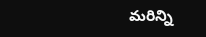మరిన్ని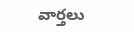వార్తలు